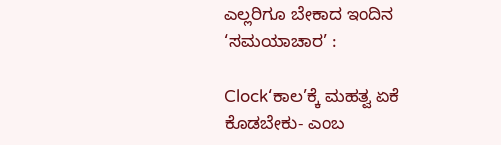ಎಲ್ಲರಿಗೂ ಬೇಕಾದ ಇಂದಿನ ‘ಸಮಯಾಚಾರ’ :

Clock‘ಕಾಲ’ಕ್ಕೆ ಮಹತ್ವ ಏಕೆ ಕೊಡಬೇಕು- ಎಂಬ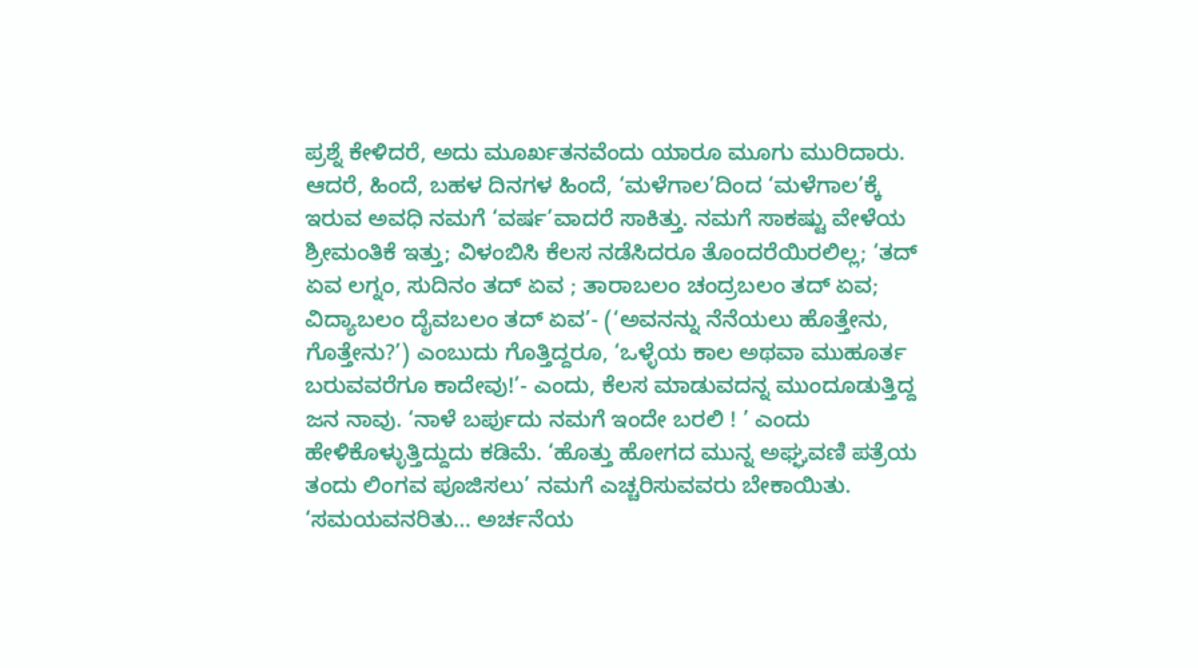ಪ್ರಶ್ನೆ ಕೇಳಿದರೆ, ಅದು ಮೂರ್ಖತನವೆಂದು ಯಾರೂ ಮೂಗು ಮುರಿದಾರು. ಆದರೆ, ಹಿಂದೆ, ಬಹಳ ದಿನಗಳ ಹಿಂದೆ, ‘ಮಳೆಗಾಲ’ದಿಂದ ‘ಮಳೆಗಾಲ’ಕ್ಕೆ ಇರುವ ಅವಧಿ ನಮಗೆ ‘ವರ್ಷ’ವಾದರೆ ಸಾಕಿತ್ತು. ನಮಗೆ ಸಾಕಷ್ಟು ವೇಳೆಯ ಶ್ರೀಮಂತಿಕೆ ಇತ್ತು; ವಿಳಂಬಿಸಿ ಕೆಲಸ ನಡೆಸಿದರೂ ತೊಂದರೆಯಿರಲಿಲ್ಲ; ‘ತದ್‌ ಏವ ಲಗ್ನಂ, ಸುದಿನಂ ತದ್‌ ಏವ ; ತಾರಾಬಲಂ ಚಂದ್ರಬಲಂ ತದ್‌ ಏವ; ವಿದ್ಯಾಬಲಂ ದೈವಬಲಂ ತದ್‌ ಏವ’- (‘ಅವನನ್ನು ನೆನೆಯಲು ಹೊತ್ತೇನು, ಗೊತ್ತೇನು?’) ಎಂಬುದು ಗೊತ್ತಿದ್ದರೂ, ‘ಒಳ್ಳೆಯ ಕಾಲ ಅಥವಾ ಮುಹೂರ್ತ ಬರುವವರೆಗೂ ಕಾದೇವು!’- ಎಂದು, ಕೆಲಸ ಮಾಡುವದನ್ನ ಮುಂದೂಡುತ್ತಿದ್ದ ಜನ ನಾವು. ‘ನಾಳೆ ಬರ್ಪುದು ನಮಗೆ ಇಂದೇ ಬರಲಿ ! ’ ಎಂದು ಹೇಳಿಕೊಳ್ಳುತ್ತಿದ್ದುದು ಕಡಿಮೆ. ‘ಹೊತ್ತು ಹೋಗದ ಮುನ್ನ ಅಘ್ಘವಣಿ ಪತ್ರೆಯ ತಂದು ಲಿಂಗವ ಪೂಜಿಸಲು’ ನಮಗೆ ಎಚ್ಚರಿಸುವವರು ಬೇಕಾಯಿತು. ‘ಸಮಯವನರಿತು... ಅರ್ಚನೆಯ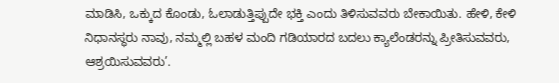ಮಾಡಿಸಿ, ಒಕ್ಕುದ ಕೊಂಡು, ಓಲಾಡುತ್ತಿಪ್ಪುದೇ ಭಕ್ತಿ ಎಂದು ತಿಳಿಸುವವರು ಬೇಕಾಯಿತು. ಹೇಳಿ, ಕೇಳಿ ನಿಧಾನಸ್ಥರು ನಾವು, ನಮ್ಮಲ್ಲಿ ಬಹಳ ಮಂದಿ ಗಡಿಯಾರದ ಬದಲು ಕ್ಯಾಲೆಂಡರನ್ನು ಪ್ರೀತಿಸುವವರು, ಆಶ್ರಯಿಸುವವರು’.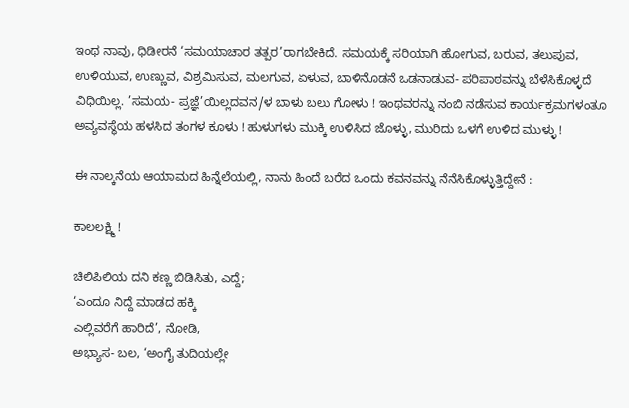ಇಂಥ ನಾವು, ಧಿಡೀರನೆ ‘ಸಮಯಾಚಾರ ತತ್ಪರ’ರಾಗಬೇಕಿದೆ. ಸಮಯಕ್ಕೆ ಸರಿಯಾಗಿ ಹೋಗುವ, ಬರುವ, ತಲುಪುವ, ಉಳಿಯುವ, ಉಣ್ಣುವ, ವಿಶ್ರಮಿಸುವ, ಮಲಗುವ, ಏಳುವ, ಬಾಳಿನೊಡನೆ ಒಡನಾಡುವ- ಪರಿಪಾಠವನ್ನು ಬೆಳೆಸಿಕೊಳ್ಳದೆ ವಿಧಿಯಿಲ್ಲ. ’ಸಮಯ- ಪ್ರಜ್ಞೆ’ಯಿಲ್ಲದವನ/ಳ ಬಾಳು ಬಲು ಗೋಳು ! ಇಂಥವರನ್ನು ನಂಬಿ ನಡೆಸುವ ಕಾರ್ಯಕ್ರಮಗಳಂತೂ ಅವ್ಯವಸ್ಥೆಯ ಹಳಸಿದ ತಂಗಳ ಕೂಳು ! ಹುಳುಗಳು ಮುಕ್ಕಿ ಉಳಿಸಿದ ಜೊಳ್ಳು, ಮುರಿದು ಒಳಗೆ ಉಳಿದ ಮುಳ್ಳು !

ಈ ನಾಲ್ಕನೆಯ ಆಯಾಮದ ಹಿನ್ನೆಲೆಯಲ್ಲಿ, ನಾನು ಹಿಂದೆ ಬರೆದ ಒಂದು ಕವನವನ್ನು ನೆನೆಸಿಕೊಳ್ಳುತ್ತಿದ್ದೇನೆ :

ಕಾಲಲಕ್ಷ್ಮಿ !

ಚಿಲಿಪಿಲಿಯ ದನಿ ಕಣ್ಣ ಬಿಡಿಸಿತು, ಎದ್ದೆ;
‘ಎಂದೂ ನಿದ್ದೆ ಮಾಡದ ಹಕ್ಕಿ
ಎಲ್ಲಿವರೆಗೆ ಹಾರಿದೆ’, ನೋಡಿ,
ಅಭ್ಯಾಸ- ಬಲ, ‘ಅಂಗೈ ತುದಿಯಲ್ಲೇ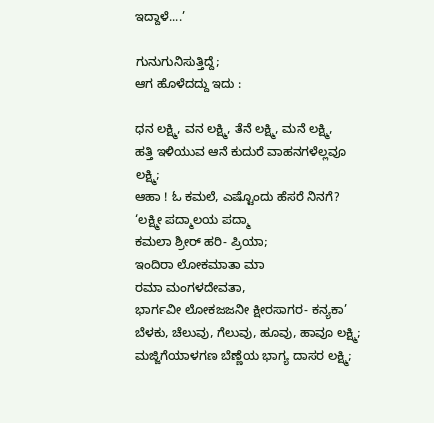ಇದ್ದಾಳೆ....’

ಗುನುಗುನಿಸುತ್ತಿದ್ದೆ;
ಆಗ ಹೊಳೆದದ್ದು ಇದು :

ಧನ ಲಕ್ಷ್ಮಿ, ವನ ಲಕ್ಷ್ಮಿ, ತೆನೆ ಲಕ್ಷ್ಮಿ, ಮನೆ ಲಕ್ಷ್ಮಿ,
ಹತ್ತಿ ಇಳಿಯುವ ಆನೆ ಕುದುರೆ ವಾಹನಗಳೆಲ್ಲವೂ
ಲಕ್ಷ್ಮಿ;
ಆಹಾ ! ಓ ಕಮಲೆ, ಎಷ್ಟೊಂದು ಹೆಸರೆ ನಿನಗೆ?
‘ಲಕ್ಷ್ಮೀ ಪದ್ಮಾಲಯ ಪದ್ಮಾ
ಕಮಲಾ ಶ್ರೀರ್‌ ಹರಿ- ಪ್ರಿಯಾ;
ಇಂದಿರಾ ಲೋಕಮಾತಾ ಮಾ
ರಮಾ ಮಂಗಳದೇವತಾ,
ಭಾರ್ಗವೀ ಲೋಕಜಜನೀ ಕ್ಷೀರಸಾಗರ- ಕನ್ಯಕಾ’
ಬೆಳಕು, ಚೆಲುವು, ಗೆಲುವು, ಹೂವು, ಹಾವೂ ಲಕ್ಷ್ಮಿ;
ಮಜ್ಜಿಗೆಯಾಳಗಣ ಬೆಣ್ಣೆಯ ಭಾಗ್ಯ ದಾಸರ ಲಕ್ಷ್ಮಿ;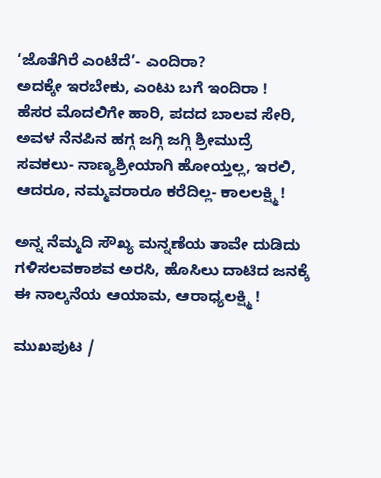‘ಜೊತೆಗಿರೆ ಎಂಟೆದೆ’- ಎಂದಿರಾ?
ಅದಕ್ಕೇ ಇರಬೇಕು, ಎಂಟು ಬಗೆ ಇಂದಿರಾ !
ಹೆಸರ ಮೊದಲಿಗೇ ಹಾರಿ, ಪದದ ಬಾಲವ ಸೇರಿ,
ಅವಳ ನೆನಪಿನ ಹಗ್ಗ ಜಗ್ಗಿ ಜಗ್ಗಿ ಶ್ರೀಮುದ್ರೆ
ಸವಕಲು- ನಾಣ್ಯಶ್ರೀಯಾಗಿ ಹೋಯ್ತಲ್ಲ, ಇರಲಿ,
ಆದರೂ, ನಮ್ಮವರಾರೂ ಕರೆದಿಲ್ಲ- ಕಾಲಲಕ್ಷ್ಮಿ !

ಅನ್ನ ನೆಮ್ಮದಿ ಸೌಖ್ಯ ಮನ್ನಣೆಯ ತಾವೇ ದುಡಿದು
ಗಳಿಸಲವಕಾಶವ ಅರಸಿ, ಹೊಸಿಲು ದಾಟಿದ ಜನಕ್ಕೆ
ಈ ನಾಲ್ಕನೆಯ ಆಯಾಮ, ಆರಾಧ್ಯಲಕ್ಷ್ಮಿ !

ಮುಖಪುಟ /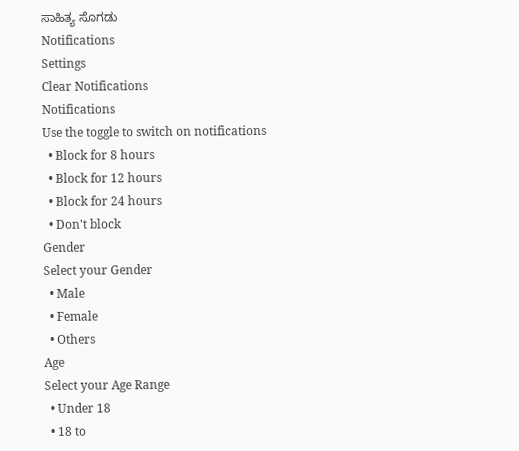ಸಾಹಿತ್ಯ ಸೊಗಡು
Notifications
Settings
Clear Notifications
Notifications
Use the toggle to switch on notifications
  • Block for 8 hours
  • Block for 12 hours
  • Block for 24 hours
  • Don't block
Gender
Select your Gender
  • Male
  • Female
  • Others
Age
Select your Age Range
  • Under 18
  • 18 to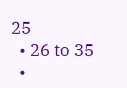25
  • 26 to 35
  •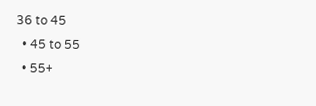36 to 45
  • 45 to 55
  • 55+